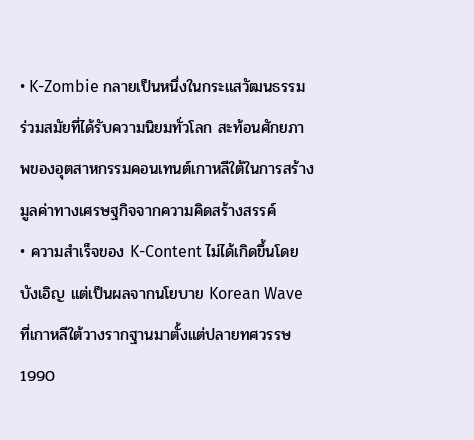• K-Zombie กลายเป็นหนึ่งในกระแสวัฒนธรรมร่วมสมัยที่ได้รับความนิยมทั่วโลก สะท้อนศักยภาพของอุตสาหกรรมคอนเทนต์เกาหลีใต้ในการสร้างมูลค่าทางเศรษฐกิจจากความคิดสร้างสรรค์
• ความสำเร็จของ K-Content ไม่ได้เกิดขึ้นโดยบังเอิญ แต่เป็นผลจากนโยบาย Korean Wave ที่เกาหลีใต้วางรากฐานมาตั้งแต่ปลายทศวรรษ 1990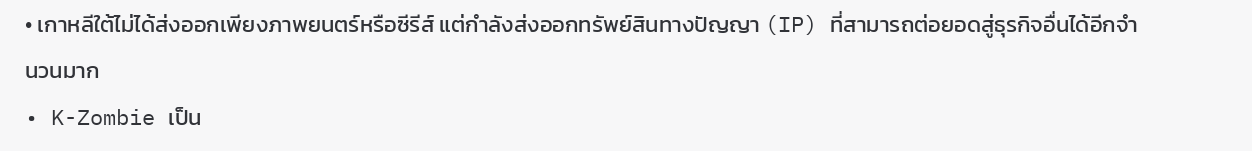• เกาหลีใต้ไม่ได้ส่งออกเพียงภาพยนตร์หรือซีรีส์ แต่กำลังส่งออกทรัพย์สินทางปัญญา (IP) ที่สามารถต่อยอดสู่ธุรกิจอื่นได้อีกจำนวนมาก
• K-Zombie เป็น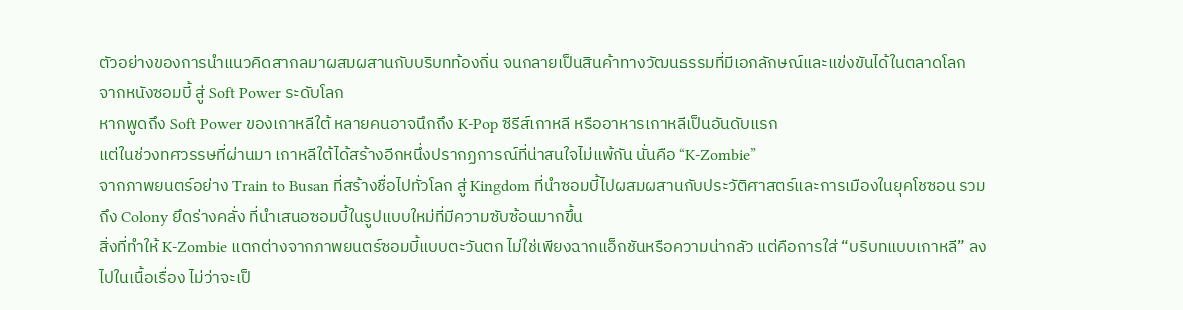ตัวอย่างของการนำแนวคิดสากลมาผสมผสานกับบริบทท้องถิ่น จนกลายเป็นสินค้าทางวัฒนธรรมที่มีเอกลักษณ์และแข่งขันได้ในตลาดโลก
จากหนังซอมบี้ สู่ Soft Power ระดับโลก
หากพูดถึง Soft Power ของเกาหลีใต้ หลายคนอาจนึกถึง K-Pop ซีรีส์เกาหลี หรืออาหารเกาหลีเป็นอันดับแรก
แต่ในช่วงทศวรรษที่ผ่านมา เกาหลีใต้ได้สร้างอีกหนึ่งปรากฏการณ์ที่น่าสนใจไม่แพ้กัน นั่นคือ “K-Zombie”
จากภาพยนตร์อย่าง Train to Busan ที่สร้างชื่อไปทั่วโลก สู่ Kingdom ที่นำซอมบี้ไปผสมผสานกับประวัติศาสตร์และการเมืองในยุคโชซอน รวมถึง Colony ยึดร่างคลั่ง ที่นำเสนอซอมบี้ในรูปแบบใหม่ที่มีความซับซ้อนมากขึ้น
สิ่งที่ทำให้ K-Zombie แตกต่างจากภาพยนตร์ซอมบี้แบบตะวันตก ไม่ใช่เพียงฉากแอ็กชันหรือความน่ากลัว แต่คือการใส่ “บริบทแบบเกาหลี” ลงไปในเนื้อเรื่อง ไม่ว่าจะเป็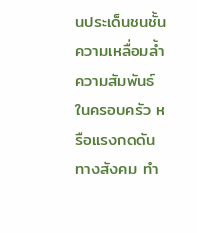นประเด็นชนชั้น ความเหลื่อมล้ำ
ความสัมพันธ์ในครอบครัว หรือแรงกดดันทางสังคม ทำ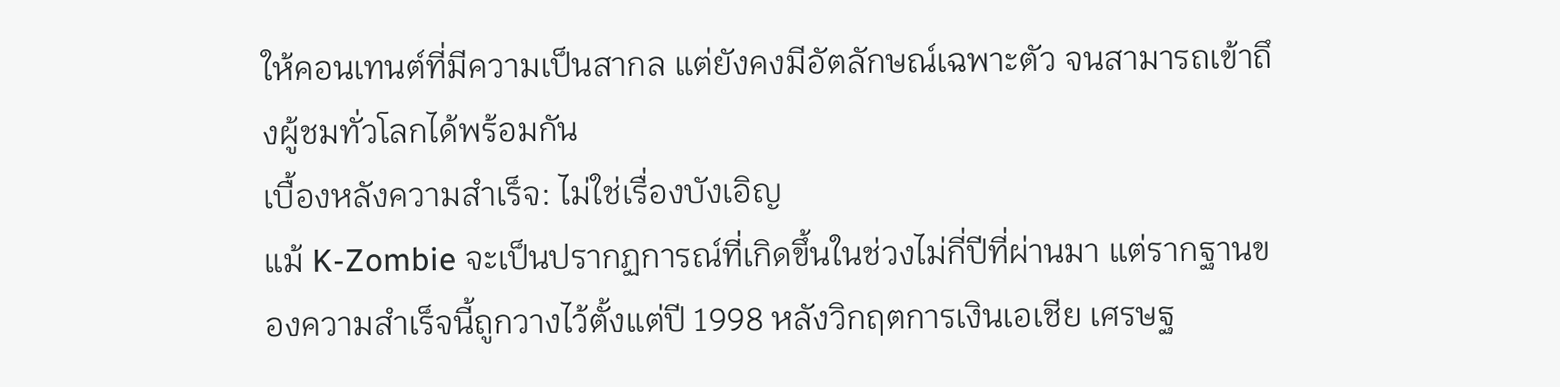ให้คอนเทนต์ที่มีความเป็นสากล แต่ยังคงมีอัตลักษณ์เฉพาะตัว จนสามารถเข้าถึงผู้ชมทั่วโลกได้พร้อมกัน
เบื้องหลังความสำเร็จ: ไม่ใช่เรื่องบังเอิญ
แม้ K-Zombie จะเป็นปรากฏการณ์ที่เกิดขึ้นในช่วงไม่กี่ปีที่ผ่านมา แต่รากฐานของความสำเร็จนี้ถูกวางไว้ตั้งแต่ปี 1998 หลังวิกฤตการเงินเอเชีย เศรษฐ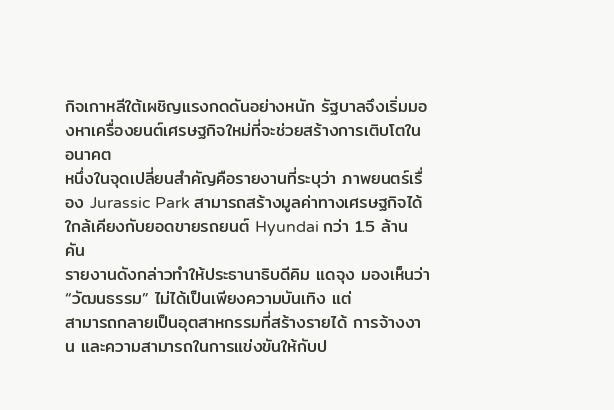กิจเกาหลีใต้เผชิญแรงกดดันอย่างหนัก รัฐบาลจึงเริ่มมองหาเครื่องยนต์เศรษฐกิจใหม่ที่จะช่วยสร้างการเติบโตในอนาคต
หนึ่งในจุดเปลี่ยนสำคัญคือรายงานที่ระบุว่า ภาพยนตร์เรื่อง Jurassic Park สามารถสร้างมูลค่าทางเศรษฐกิจได้ใกล้เคียงกับยอดขายรถยนต์ Hyundai กว่า 1.5 ล้านคัน
รายงานดังกล่าวทำให้ประธานาธิบดีคิม แดจุง มองเห็นว่า “วัฒนธรรม” ไม่ได้เป็นเพียงความบันเทิง แต่
สามารถกลายเป็นอุตสาหกรรมที่สร้างรายได้ การจ้างงาน และความสามารถในการแข่งขันให้กับป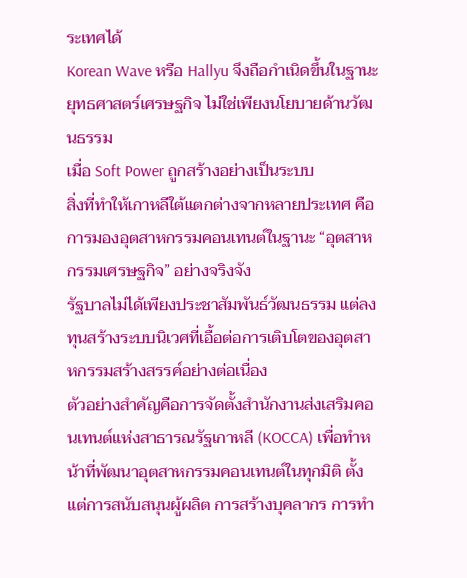ระเทศได้
Korean Wave หรือ Hallyu จึงถือกำเนิดขึ้นในฐานะยุทธศาสตร์เศรษฐกิจ ไม่ใช่เพียงนโยบายด้านวัฒนธรรม
เมื่อ Soft Power ถูกสร้างอย่างเป็นระบบ
สิ่งที่ทำให้เกาหลีใต้แตกต่างจากหลายประเทศ คือการมองอุตสาหกรรมคอนเทนต์ในฐานะ “อุตสาหกรรมเศรษฐกิจ” อย่างจริงจัง
รัฐบาลไม่ได้เพียงประชาสัมพันธ์วัฒนธรรม แต่ลงทุนสร้างระบบนิเวศที่เอื้อต่อการเติบโตของอุตสาหกรรมสร้างสรรค์อย่างต่อเนื่อง
ตัวอย่างสำคัญคือการจัดตั้งสำนักงานส่งเสริมคอนเทนต์แห่งสาธารณรัฐเกาหลี (KOCCA) เพื่อทำหน้าที่พัฒนาอุตสาหกรรมคอนเทนต์ในทุกมิติ ตั้งแต่การสนับสนุนผู้ผลิต การสร้างบุคลากร การทำ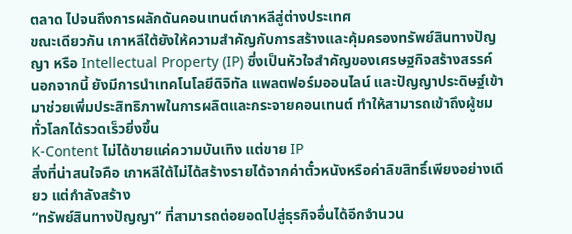ตลาด ไปจนถึงการผลักดันคอนเทนต์เกาหลีสู่ต่างประเทศ
ขณะเดียวกัน เกาหลีใต้ยังให้ความสำคัญกับการสร้างและคุ้มครองทรัพย์สินทางปัญญา หรือ Intellectual Property (IP) ซึ่งเป็นหัวใจสำคัญของเศรษฐกิจสร้างสรรค์
นอกจากนี้ ยังมีการนำเทคโนโลยีดิจิทัล แพลตฟอร์มออนไลน์ และปัญญาประดิษฐ์เข้ามาช่วยเพิ่มประสิทธิภาพในการผลิตและกระจายคอนเทนต์ ทำให้สามารถเข้าถึงผู้ชมทั่วโลกได้รวดเร็วยิ่งขึ้น
K-Content ไม่ได้ขายแค่ความบันเทิง แต่ขาย IP
สิ่งที่น่าสนใจคือ เกาหลีใต้ไม่ได้สร้างรายได้จากค่าตั๋วหนังหรือค่าลิขสิทธิ์เพียงอย่างเดียว แต่กำลังสร้าง
“ทรัพย์สินทางปัญญา” ที่สามารถต่อยอดไปสู่ธุรกิจอื่นได้อีกจำนวน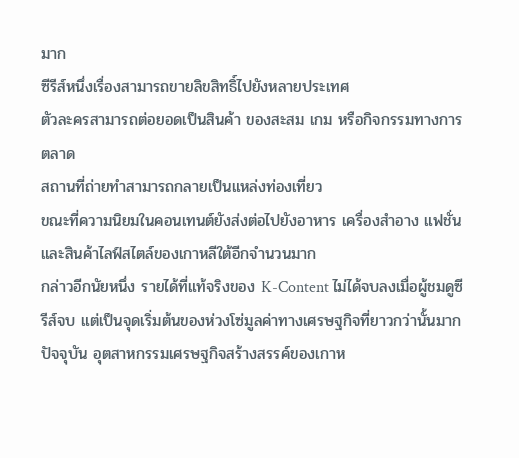มาก
ซีรีส์หนึ่งเรื่องสามารถขายลิขสิทธิ์ไปยังหลายประเทศ
ตัวละครสามารถต่อยอดเป็นสินค้า ของสะสม เกม หรือกิจกรรมทางการตลาด
สถานที่ถ่ายทำสามารถกลายเป็นแหล่งท่องเที่ยว
ขณะที่ความนิยมในคอนเทนต์ยังส่งต่อไปยังอาหาร เครื่องสำอาง แฟชั่น และสินค้าไลฟ์สไตล์ของเกาหลีใต้อีกจำนวนมาก
กล่าวอีกนัยหนึ่ง รายได้ที่แท้จริงของ K-Content ไม่ได้จบลงเมื่อผู้ชมดูซีรีส์จบ แต่เป็นจุดเริ่มต้นของห่วงโซ่มูลค่าทางเศรษฐกิจที่ยาวกว่านั้นมาก
ปัจจุบัน อุตสาหกรรมเศรษฐกิจสร้างสรรค์ของเกาห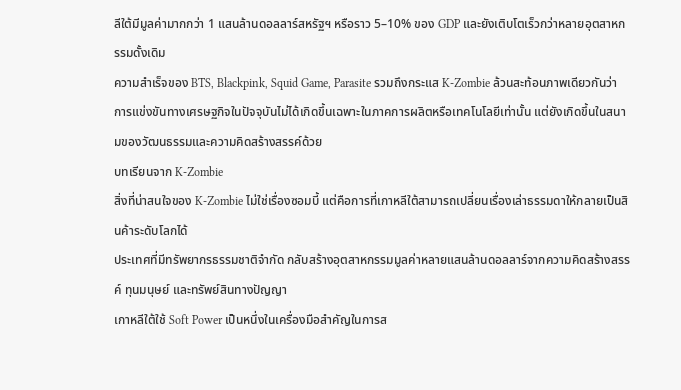ลีใต้มีมูลค่ามากกว่า 1 แสนล้านดอลลาร์สหรัฐฯ หรือราว 5–10% ของ GDP และยังเติบโตเร็วกว่าหลายอุตสาหกรรมดั้งเดิม
ความสำเร็จของ BTS, Blackpink, Squid Game, Parasite รวมถึงกระแส K-Zombie ล้วนสะท้อนภาพเดียวกันว่า การแข่งขันทางเศรษฐกิจในปัจจุบันไม่ได้เกิดขึ้นเฉพาะในภาคการผลิตหรือเทคโนโลยีเท่านั้น แต่ยังเกิดขึ้นในสนามของวัฒนธรรมและความคิดสร้างสรรค์ด้วย
บทเรียนจาก K-Zombie
สิ่งที่น่าสนใจของ K-Zombie ไม่ใช่เรื่องซอมบี้ แต่คือการที่เกาหลีใต้สามารถเปลี่ยนเรื่องเล่าธรรมดาให้กลายเป็นสินค้าระดับโลกได้
ประเทศที่มีทรัพยากรธรรมชาติจำกัด กลับสร้างอุตสาหกรรมมูลค่าหลายแสนล้านดอลลาร์จากความคิดสร้างสรรค์ ทุนมนุษย์ และทรัพย์สินทางปัญญา
เกาหลีใต้ใช้ Soft Power เป็นหนึ่งในเครื่องมือสำคัญในการส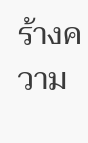ร้างความ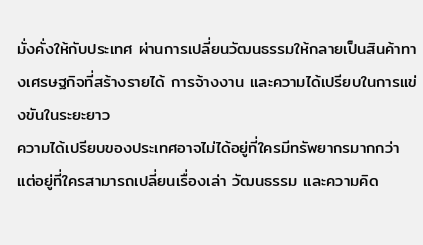มั่งคั่งให้กับประเทศ ผ่านการเปลี่ยนวัฒนธรรมให้กลายเป็นสินค้าทางเศรษฐกิจที่สร้างรายได้ การจ้างงาน และความได้เปรียบในการแข่งขันในระยะยาว
ความได้เปรียบของประเทศอาจไม่ได้อยู่ที่ใครมีทรัพยากรมากกว่า แต่อยู่ที่ใครสามารถเปลี่ยนเรื่องเล่า วัฒนธรรม และความคิด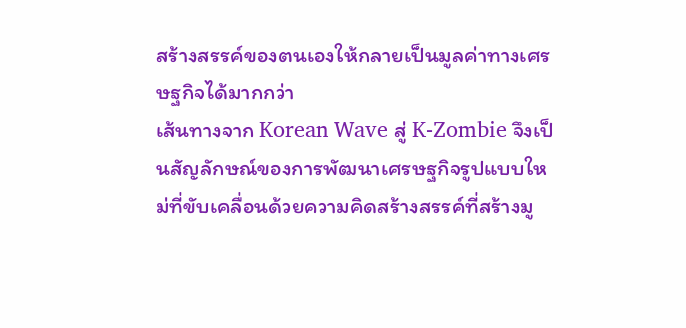สร้างสรรค์ของตนเองให้กลายเป็นมูลค่าทางเศรษฐกิจได้มากกว่า
เส้นทางจาก Korean Wave สู่ K-Zombie จึงเป็นสัญลักษณ์ของการพัฒนาเศรษฐกิจรูปแบบใหม่ที่ขับเคลื่อนด้วยความคิดสร้างสรรค์ที่สร้างมู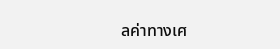ลค่าทางเศ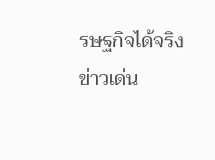รษฐกิจได้จริง
ข่าวเด่น